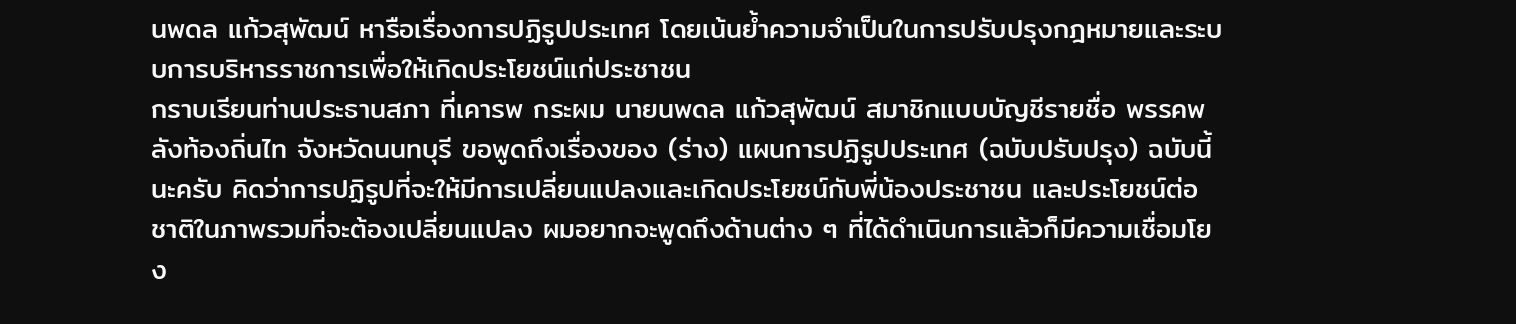นพดล แก้วสุพัฒน์ หารือเรื่องการปฏิรูปประเทศ โดยเน้นย้ำความจำเป็นในการปรับปรุงกฎหมายและระบบการบริหารราชการเพื่อให้เกิดประโยชน์แก่ประชาชน
กราบเรียนท่านประธานสภา ที่เคารพ กระผม นายนพดล แก้วสุพัฒน์ สมาชิกแบบบัญชีรายชื่อ พรรคพลังท้องถิ่นไท จังหวัดนนทบุรี ขอพูดถึงเรื่องของ (ร่าง) แผนการปฏิรูปประเทศ (ฉบับปรับปรุง) ฉบับนี้นะครับ คิดว่าการปฏิรูปที่จะให้มีการเปลี่ยนแปลงและเกิดประโยชน์กับพี่น้องประชาชน และประโยชน์ต่อชาติในภาพรวมที่จะต้องเปลี่ยนแปลง ผมอยากจะพูดถึงด้านต่าง ๆ ที่ได้ดำเนินการแล้วก็มีความเชื่อมโยง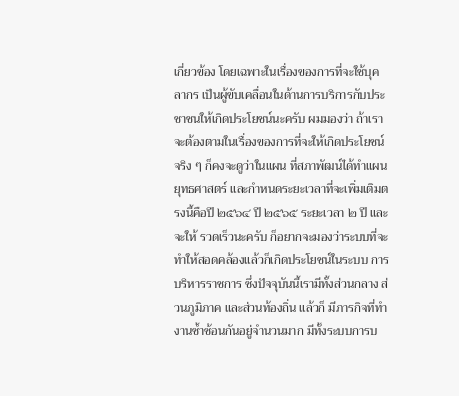เกี่ยวข้อง โดยเฉพาะในเรื่องของการที่จะใช้บุคลากร เป็นผู้ขับเคลื่อนในด้านการบริการกับประชาชนให้เกิดประโยชน์นะครับ ผมมองว่า ถ้าเราจะต้องตามในเรื่องของการที่จะให้เกิดประโยชน์จริง ๆ ก็คงจะดูว่าในแผน ที่สภาพัฒน์ได้ทำแผนยุทธศาสตร์ และกำหนดระยะเวลาที่จะเพิ่มเติมตรงนี้คือปี ๒๕๖๔ ปี ๒๕๖๕ ระยะเวลา ๒ ปี และจะให้ รวดเร็วนะครับ ก็อยากจะมองว่าระบบที่จะทำให้สอดคล้องแล้วก็เกิดประโยชน์ในระบบ การบริหารราชการ ซึ่งปัจจุบันนี้เรามีทั้งส่วนกลาง ส่วนภูมิภาค และส่วนท้องถิ่น แล้วก็ มีภารกิจที่ทำงานซ้ำซ้อนกันอยู่จำนวนมาก มีทั้งระบบการบ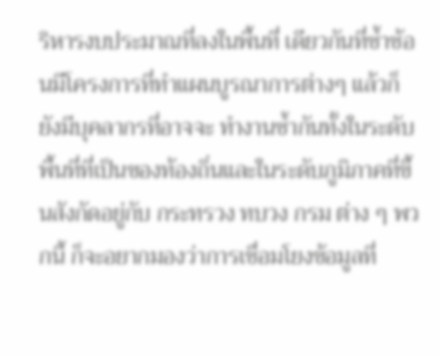ริหารงบประมาณที่ลงในพื้นที่ เดียวกันที่ซ้ำซ้อนมีโครงการที่ทำแผนบูรณาการต่างๆ แล้วก็ยังมีบุคลากรที่อาจจะ ทำงานซ้ำกันทั้งในระดับพื้นที่ที่เป็นของท้องถิ่นและในระดับภูมิภาคที่ขึ้นสังกัดอยู่กับ กระทรวง ทบวง กรม ต่าง ๆ พวกนี้ ก็จะอยากมองว่าการเชื่อมโยงข้อมูลที่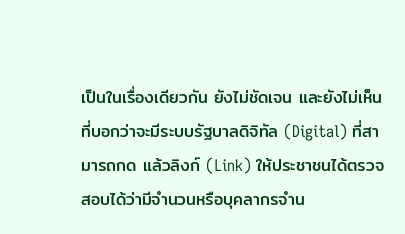เป็นในเรื่องเดียวกัน ยังไม่ชัดเจน และยังไม่เห็นที่บอกว่าจะมีระบบรัฐบาลดิจิทัล (Digital) ที่สามารถกด แล้วลิงก์ (Link) ให้ประชาชนได้ตรวจสอบได้ว่ามีจำนวนหรือบุคลากรจำน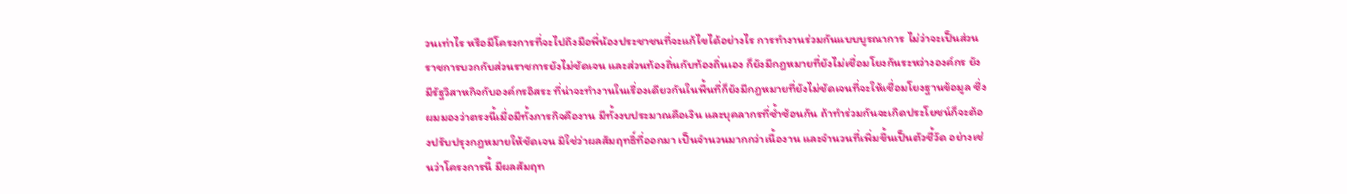วนเท่าไร หรือมีโครงการที่จะไปถึงมือพี่น้องประชาชนที่จะแก้ไขได้อย่างไร การทำงานร่วมกันแบบบูรณาการ ไม่ว่าจะเป็นส่วนราชการบวกกับส่วนราชการยังไม่ชัดเจน และส่วนท้องถิ่นกับท้องถิ่นเอง ก็ยังมีกฎหมายที่ยังไม่เชื่อมโยงกันระหว่างองค์กร ยังมีรัฐวิสาหกิจกับองค์กรอิสระ ที่น่าจะทำงานในเรื่องเดียวกันในพื้นที่ก็ยังมีกฎหมายที่ยังไม่ชัดเจนที่จะให้เชื่อมโยงฐานข้อมูล ซึ่งผมมองว่าตรงนี้เมื่อมีทั้งภารกิจคืองาน มีทั้งงบประมาณคือเงิน และบุคลากรที่ซ้ำซ้อนกัน ถ้าทำร่วมกันจะเกิดประโยชน์ก็จะต้องปรับปรุงกฎหมายให้ชัดเจน มิใช่ว่าผลสัมฤทธิ์ที่ออกมา เป็นจำนวนมากกว่าเนื้องาน และจำนวนที่เพิ่มขึ้นเป็นตัวชี้วัด อย่างเช่นว่าโครงการนี้ มีผลสัมฤท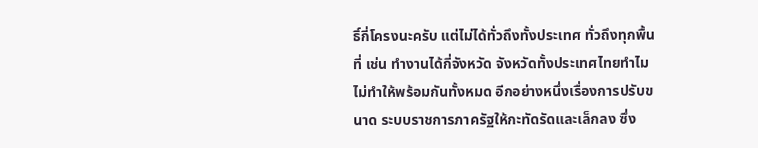ธิ์กี่โครงนะครับ แต่ไม่ได้ทั่วถึงทั้งประเทศ ทั่วถึงทุกพื้นที่ เช่น ทำงานได้กี่จังหวัด จังหวัดทั้งประเทศไทยทำไมไม่ทำให้พร้อมกันทั้งหมด อีกอย่างหนึ่งเรื่องการปรับขนาด ระบบราชการภาครัฐให้กะทัดรัดและเล็กลง ซึ่ง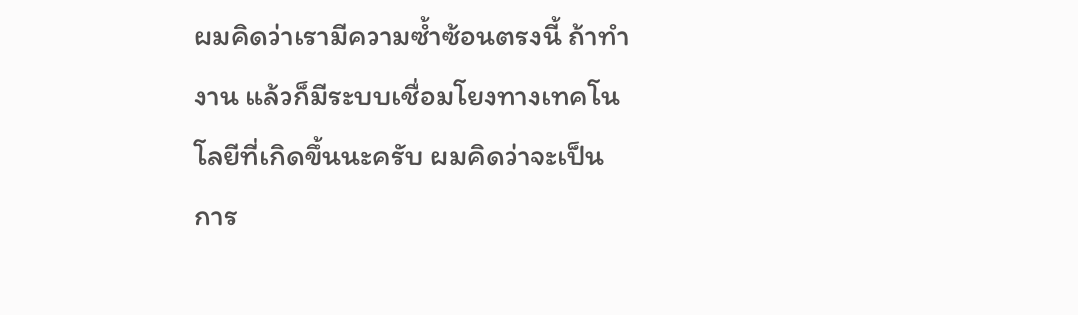ผมคิดว่าเรามีความซ้ำซ้อนตรงนี้ ถ้าทำงาน แล้วก็มีระบบเชื่อมโยงทางเทคโนโลยีที่เกิดขึ้นนะครับ ผมคิดว่าจะเป็นการ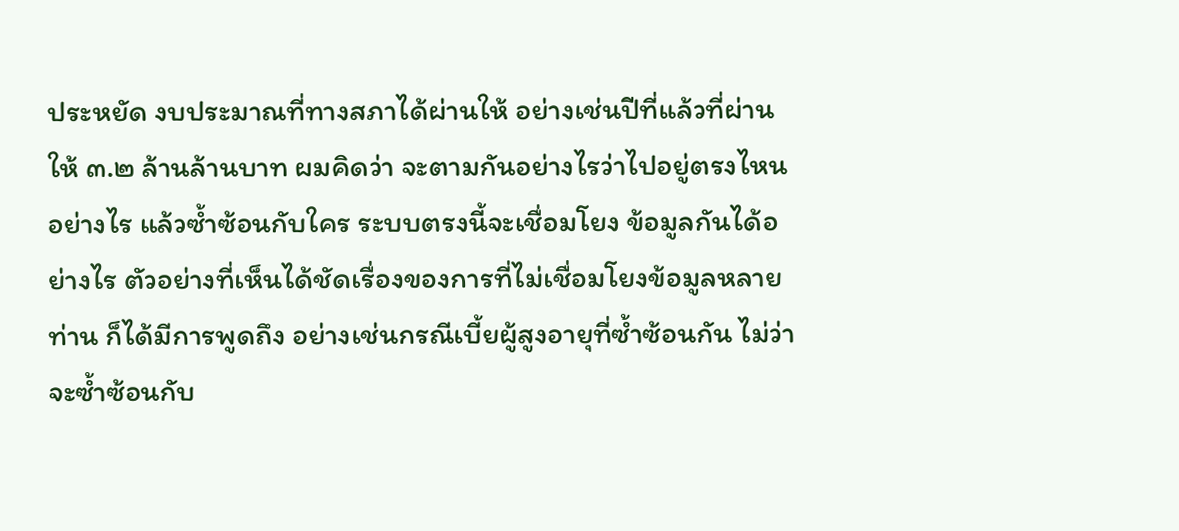ประหยัด งบประมาณที่ทางสภาได้ผ่านให้ อย่างเช่นปีที่แล้วที่ผ่านให้ ๓.๒ ล้านล้านบาท ผมคิดว่า จะตามกันอย่างไรว่าไปอยู่ตรงไหน อย่างไร แล้วซ้ำซ้อนกับใคร ระบบตรงนี้จะเชื่อมโยง ข้อมูลกันได้อย่างไร ตัวอย่างที่เห็นได้ชัดเรื่องของการที่ไม่เชื่อมโยงข้อมูลหลายท่าน ก็ได้มีการพูดถึง อย่างเช่นกรณีเบี้ยผู้สูงอายุที่ซ้ำซ้อนกัน ไม่ว่าจะซ้ำซ้อนกับ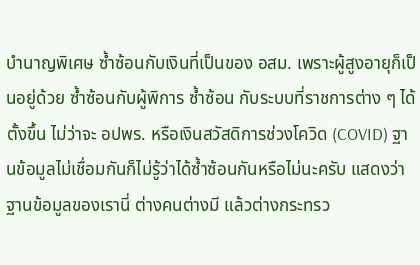บำนาญพิเศษ ซ้ำซ้อนกับเงินที่เป็นของ อสม. เพราะผู้สูงอายุก็เป็นอยู่ด้วย ซ้ำซ้อนกับผู้พิการ ซ้ำซ้อน กับระบบที่ราชการต่าง ๆ ได้ตั้งขึ้น ไม่ว่าจะ อปพร. หรือเงินสวัสดิการช่วงโควิด (COVID) ฐานข้อมูลไม่เชื่อมกันก็ไม่รู้ว่าได้ซ้ำซ้อนกันหรือไม่นะครับ แสดงว่าฐานข้อมูลของเรานี่ ต่างคนต่างมี แล้วต่างกระทรว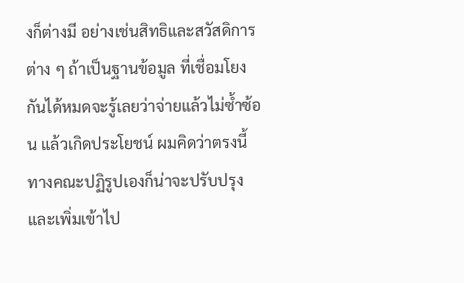งก็ต่างมี อย่างเช่นสิทธิและสวัสดิการต่าง ๆ ถ้าเป็นฐานข้อมูล ที่เชื่อมโยงกันได้หมดจะรู้เลยว่าจ่ายแล้วไม่ซ้ำซ้อน แล้วเกิดประโยชน์ ผมคิดว่าตรงนี้ ทางคณะปฏิรูปเองก็น่าจะปรับปรุงและเพิ่มเข้าไป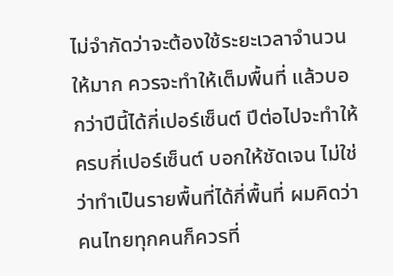ไม่จำกัดว่าจะต้องใช้ระยะเวลาจำนวน ให้มาก ควรจะทำให้เต็มพื้นที่ แล้วบอกว่าปีนี้ได้กี่เปอร์เซ็นต์ ปีต่อไปจะทำให้ครบกี่เปอร์เซ็นต์ บอกให้ชัดเจน ไม่ใช่ว่าทำเป็นรายพื้นที่ได้กี่พื้นที่ ผมคิดว่าคนไทยทุกคนก็ควรที่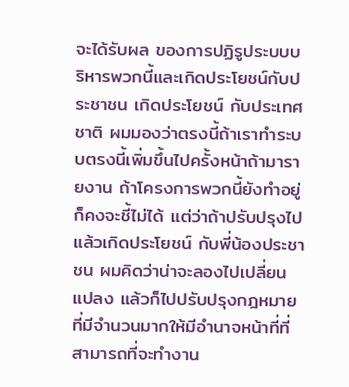จะได้รับผล ของการปฏิรูประบบบริหารพวกนี้และเกิดประโยชน์กับประชาชน เกิดประโยชน์ กับประเทศชาติ ผมมองว่าตรงนี้ถ้าเราทำระบบตรงนี้เพิ่มขึ้นไปครั้งหน้าถ้ามารายงาน ถ้าโครงการพวกนี้ยังทำอยู่ก็คงจะชี้ไม่ได้ แต่ว่าถ้าปรับปรุงไปแล้วเกิดประโยชน์ กับพี่น้องประชาชน ผมคิดว่าน่าจะลองไปเปลี่ยนแปลง แล้วก็ไปปรับปรุงกฎหมาย ที่มีจำนวนมากให้มีอำนาจหน้าที่ที่สามารถที่จะทำงาน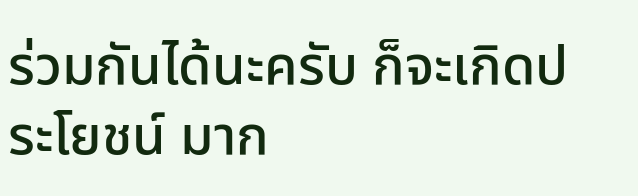ร่วมกันได้นะครับ ก็จะเกิดประโยชน์ มาก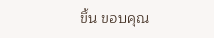ขึ้น ขอบคุณ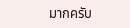มากครับ